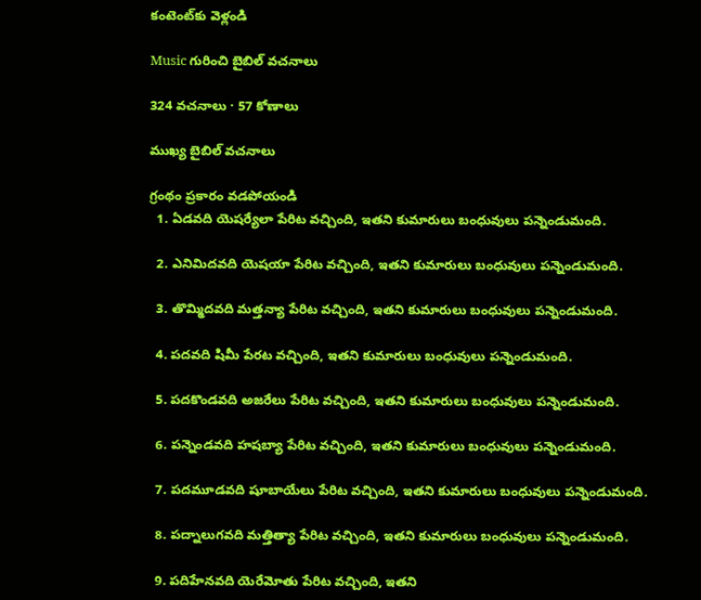కంటెంట్‌కు వెళ్లండి

Music గురించి బైబిల్ వచనాలు

324 వచనాలు · 57 కోణాలు

ముఖ్య బైబిల్ వచనాలు

గ్రంథం ప్రకారం వడపోయండి
  1. ఏడవది యెషర్యేలా పేరిట వచ్చింది, ఇతని కుమారులు బంధువులు పన్నెండుమంది.

  2. ఎనిమిదవది యెషయా పేరిట వచ్చింది, ఇతని కుమారులు బంధువులు పన్నెండుమంది.

  3. తొమ్మిదవది మత్తన్యా పేరిట వచ్చింది, ఇతని కుమారులు బంధువులు పన్నెండుమంది.

  4. పదవది షిమీ పేరట వచ్చింది, ఇతని కుమారులు బంధువులు పన్నెండుమంది.

  5. పదకొండవది అజరేలు పేరిట వచ్చింది, ఇతని కుమారులు బంధువులు పన్నెండుమంది.

  6. పన్నెండవది హషబ్యా పేరిట వచ్చింది, ఇతని కుమారులు బంధువులు పన్నెండుమంది.

  7. పదమూడవది షూబాయేలు పేరిట వచ్చింది, ఇతని కుమారులు బంధువులు పన్నెండుమంది.

  8. పద్నాలుగవది మత్తిత్యా పేరిట వచ్చింది, ఇతని కుమారులు బంధువులు పన్నెండుమంది.

  9. పదిహేనవది యెరేమోతు పేరిట వచ్చింది, ఇతని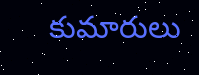కుమారులు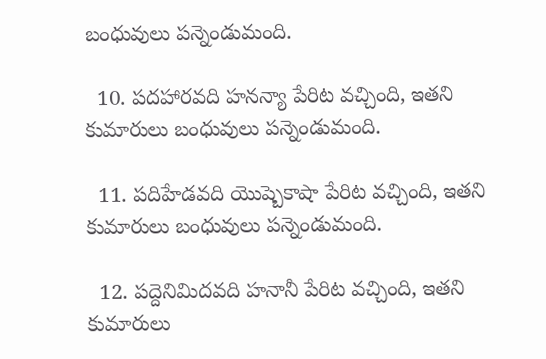బంధువులు పన్నెండుమంది.

  10. పదహారవది హనన్యా పేరిట వచ్చింది, ఇతని కుమారులు బంధువులు పన్నెండుమంది.

  11. పదిహేడవది యొష్బెకాషా పేరిట వచ్చింది, ఇతని కుమారులు బంధువులు పన్నెండుమంది.

  12. పద్దెనిమిదవది హనానీ పేరిట వచ్చింది, ఇతని కుమారులు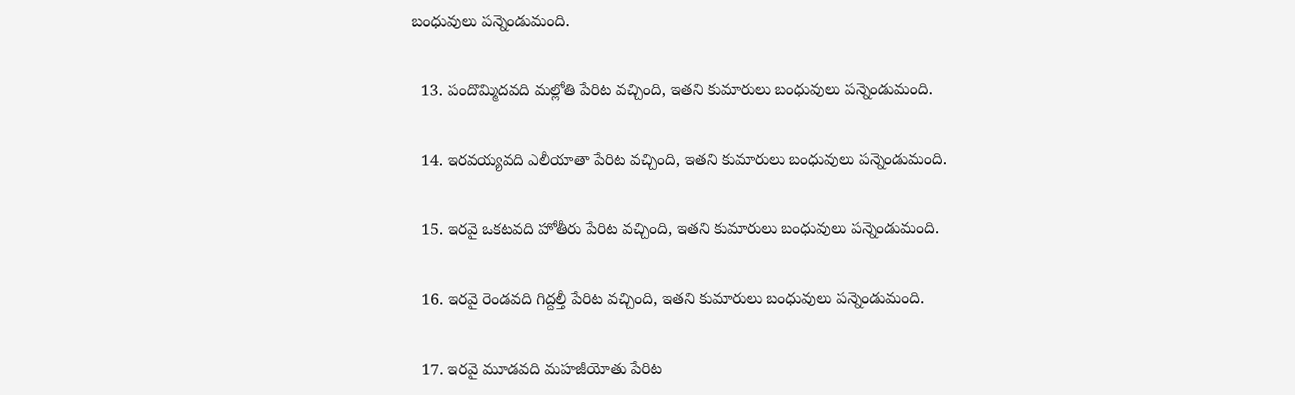బంధువులు పన్నెండుమంది.

  13. పందొమ్మిదవది మల్లోతి పేరిట వచ్చింది, ఇతని కుమారులు బంధువులు పన్నెండుమంది.

  14. ఇరవయ్యవది ఎలీయాతా పేరిట వచ్చింది, ఇతని కుమారులు బంధువులు పన్నెండుమంది.

  15. ఇరవై ఒకటవది హోతీరు పేరిట వచ్చింది, ఇతని కుమారులు బంధువులు పన్నెండుమంది.

  16. ఇరవై రెండవది గిద్దల్తీ పేరిట వచ్చింది, ఇతని కుమారులు బంధువులు పన్నెండుమంది.

  17. ఇరవై మూడవది మహజీయోతు పేరిట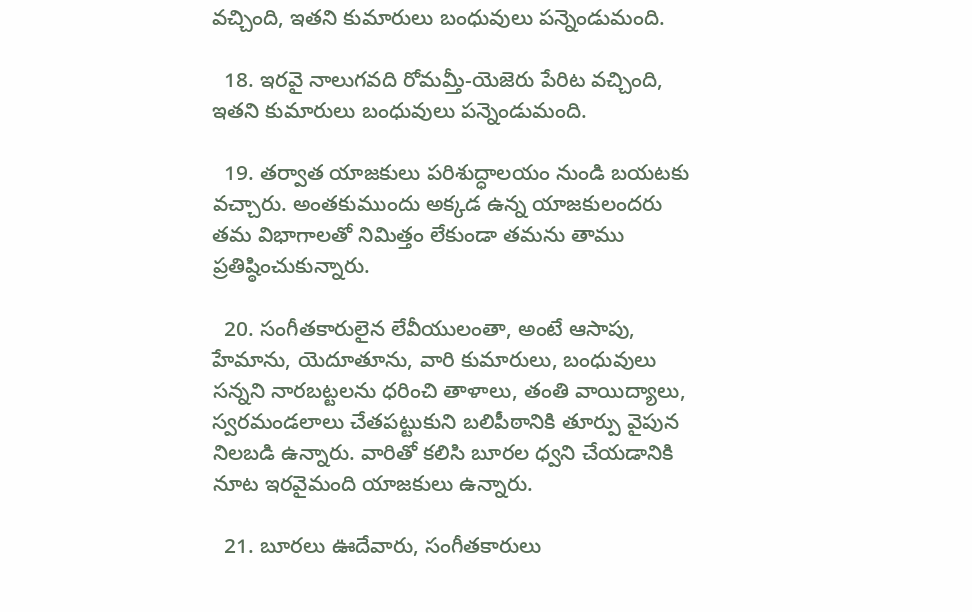వచ్చింది, ఇతని కుమారులు బంధువులు పన్నెండుమంది.

  18. ఇరవై నాలుగవది రోమమ్తీ-యెజెరు పేరిట వచ్చింది, ఇతని కుమారులు బంధువులు పన్నెండుమంది.

  19. తర్వాత యాజకులు పరిశుద్ధాలయం నుండి బయటకు వచ్చారు. అంతకుముందు అక్కడ ఉన్న యాజకులందరు తమ విభాగాలతో నిమిత్తం లేకుండా తమను తాము ప్రతిష్ఠించుకున్నారు.

  20. సంగీతకారులైన లేవీయులంతా, అంటే ఆసాపు, హేమాను, యెదూతూను, వారి కుమారులు, బంధువులు సన్నని నారబట్టలను ధరించి తాళాలు, తంతి వాయిద్యాలు, స్వరమండలాలు చేతపట్టుకుని బలిపీఠానికి తూర్పు వైపున నిలబడి ఉన్నారు. వారితో కలిసి బూరల ధ్వని చేయడానికి నూట ఇరవైమంది యాజకులు ఉన్నారు.

  21. బూరలు ఊదేవారు, సంగీతకారులు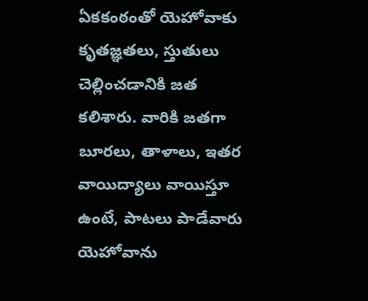ఏకకంఠంతో యెహోవాకు కృతజ్ఞతలు, స్తుతులు చెల్లించడానికి జత కలిశారు. వారికి జతగా బూరలు, తాళాలు, ఇతర వాయిద్యాలు వాయిస్తూ ఉంటే, పాటలు పాడేవారు యెహోవాను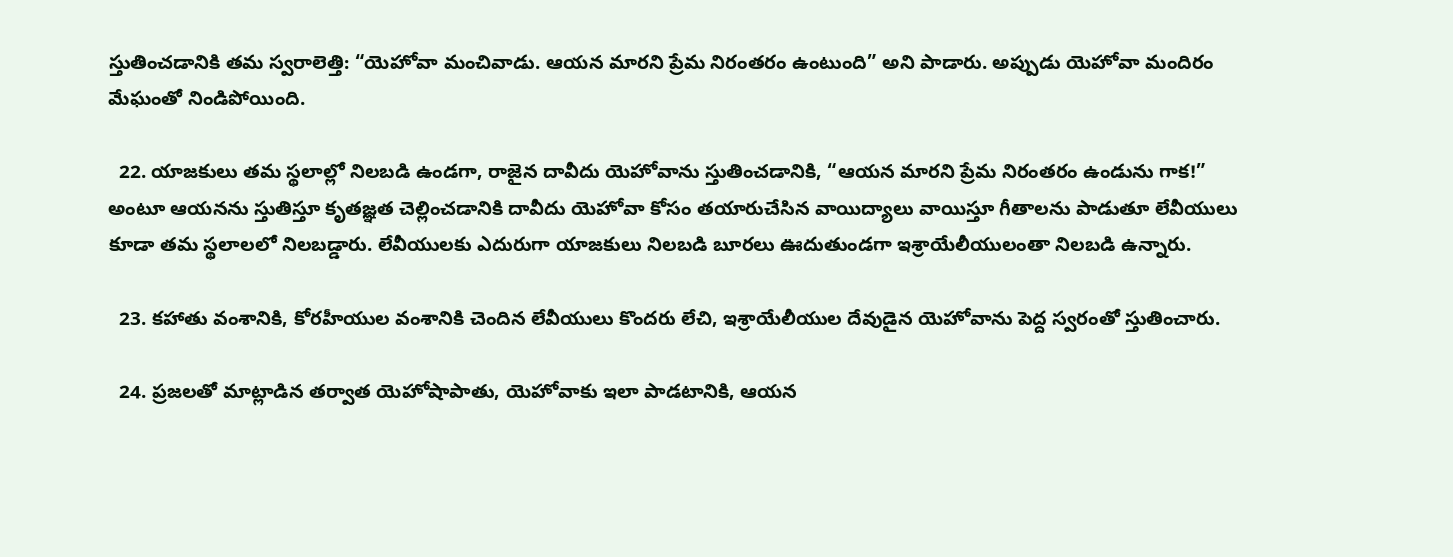స్తుతించడానికి తమ స్వరాలెత్తి: “యెహోవా మంచివాడు. ఆయన మారని ప్రేమ నిరంతరం ఉంటుంది” అని పాడారు. అప్పుడు యెహోవా మందిరం మేఘంతో నిండిపోయింది.

  22. యాజకులు తమ స్థలాల్లో నిలబడి ఉండగా, రాజైన దావీదు యెహోవాను స్తుతించడానికి, “ఆయన మారని ప్రేమ నిరంతరం ఉండును గాక!” అంటూ ఆయనను స్తుతిస్తూ కృతజ్ఞత చెల్లించడానికి దావీదు యెహోవా కోసం తయారుచేసిన వాయిద్యాలు వాయిస్తూ గీతాలను పాడుతూ లేవీయులు కూడా తమ స్థలాలలో నిలబడ్డారు. లేవీయులకు ఎదురుగా యాజకులు నిలబడి బూరలు ఊదుతుండగా ఇశ్రాయేలీయులంతా నిలబడి ఉన్నారు.

  23. కహాతు వంశానికి, కోరహీయుల వంశానికి చెందిన లేవీయులు కొందరు లేచి, ఇశ్రాయేలీయుల దేవుడైన యెహోవాను పెద్ద స్వరంతో స్తుతించారు.

  24. ప్రజలతో మాట్లాడిన తర్వాత యెహోషాపాతు, యెహోవాకు ఇలా పాడటానికి, ఆయన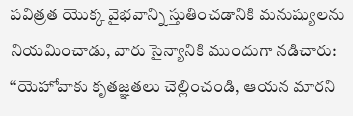పవిత్రత యొక్క వైభవాన్ని స్తుతించడానికి మనుష్యులను నియమించాడు, వారు సైన్యానికి ముందుగా నడిచారు: “యెహోవాకు కృతజ్ఞతలు చెల్లించండి, ఆయన మారని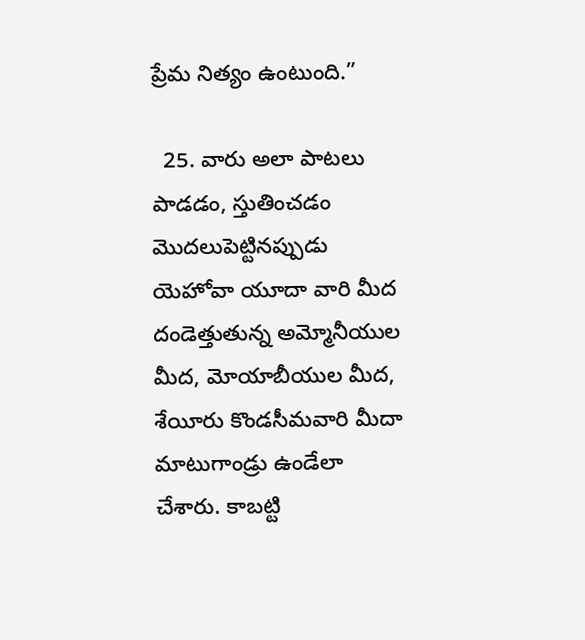ప్రేమ నిత్యం ఉంటుంది.”

  25. వారు అలా పాటలు పాడడం, స్తుతించడం మొదలుపెట్టినప్పుడు యెహోవా యూదా వారి మీద దండెత్తుతున్న అమ్మోనీయుల మీద, మోయాబీయుల మీద, శేయీరు కొండసీమవారి మీదా మాటుగాండ్రు ఉండేలా చేశారు. కాబట్టి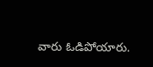వారు ఓడిపోయారు.